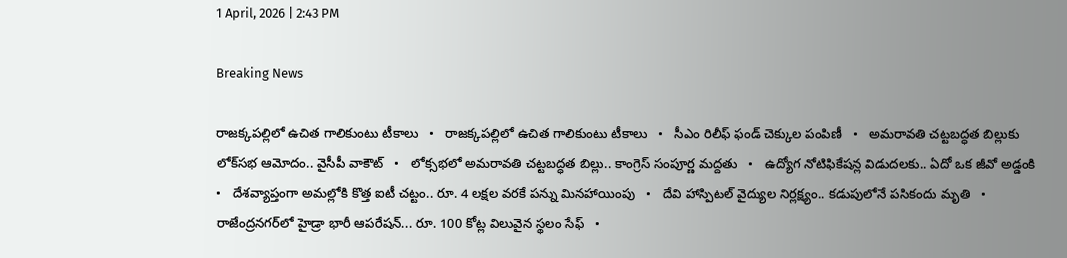1 April, 2026 | 2:43 PM

Breaking News

రాజక్కపల్లిలో ఉచిత గాలికుంటు టీకాలు   •   రాజక్కపల్లిలో ఉచిత గాలికుంటు టీకాలు   •   సీఎం రిలీఫ్ ఫండ్ చెక్కుల పంపిణీ   •   అమరావతి చట్టబద్ధత బిల్లుకు లోక్‌సభ ఆమోదం.. వైసీపీ వాకౌట్‌   •   లోక్సభలో అమరావతి చట్టబద్ధత బిల్లు.. కాంగ్రెస్ సంపూర్ణ మద్దతు   •   ఉద్యోగ నోటిఫికేషన్ల విడుదలకు.. ఏదో ఒక జీవో అడ్డంకి   •   దేశవ్యాప్తంగా అమల్లోకి కొత్త ఐటీ చట్టం.. రూ. 4 లక్షల వరకే పన్ను మినహాయింపు   •   దేవి హాస్పిటల్ వైద్యుల నిర్లక్ష్యం.. కడుపులోనే పసికందు మృతి   •   రాజేంద్రనగర్‌లో హైడ్రా భారీ ఆపరేషన్... రూ. 100 కోట్ల విలువైన స్థలం సేఫ్   •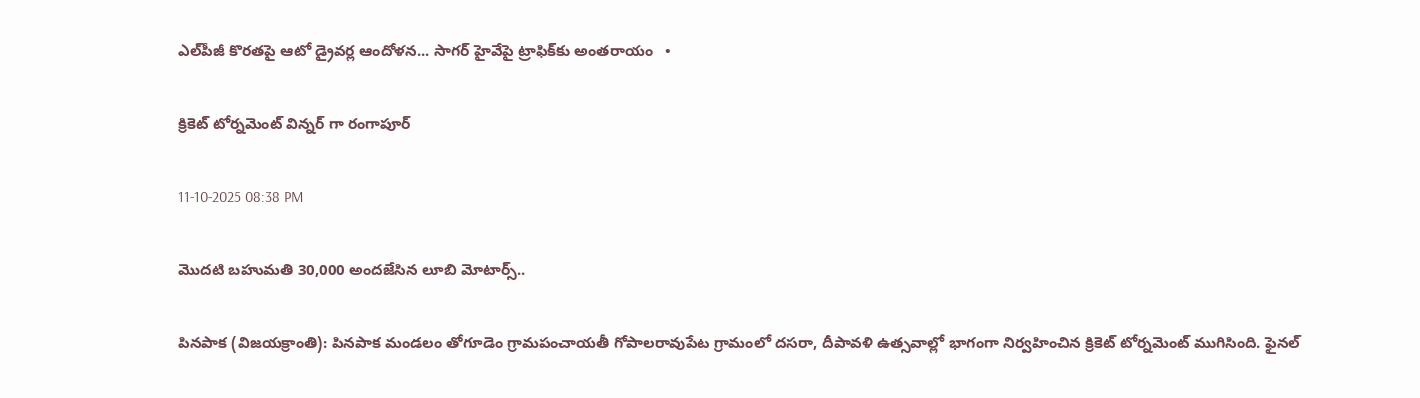ఎల్‌పీజీ కొరతపై ఆటో డ్రైవర్ల ఆందోళన... సాగర్ హైవేపై ట్రాఫిక్‌కు అంతరాయం   •

క్రికెట్ టోర్నమెంట్ విన్నర్ గా రంగాపూర్

11-10-2025 08:38 PM

మొదటి బహుమతి 30,000 అందజేసిన లూబి మోటార్స్..

పినపాక (విజయక్రాంతి): పినపాక మండలం తోగూడెం గ్రామపంచాయతీ గోపాలరావుపేట గ్రామంలో దసరా, దీపావళి ఉత్సవాల్లో భాగంగా నిర్వహించిన క్రికెట్ టోర్నమెంట్ ముగిసింది. ఫైనల్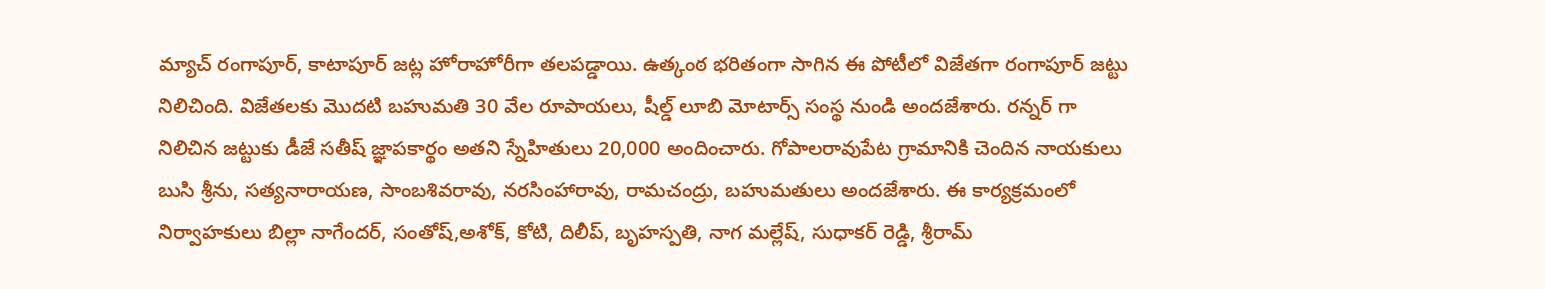మ్యాచ్ రంగాపూర్, కాటాపూర్ జట్ల హోరాహోరీగా తలపడ్డాయి. ఉత్కంఠ భరితంగా సాగిన ఈ పోటీలో విజేతగా రంగాపూర్ జట్టు నిలిచింది. విజేతలకు మొదటి బహుమతి 30 వేల రూపాయలు, షీల్డ్ లూబి మోటార్స్ సంస్థ నుండి అందజేశారు. రన్నర్ గా నిలిచిన జట్టుకు డీజే సతీష్ జ్ఞాపకార్థం అతని స్నేహితులు 20,000 అందించారు. గోపాలరావుపేట గ్రామానికి చెందిన నాయకులు బుసి శ్రీను, సత్యనారాయణ, సాంబశివరావు, నరసింహారావు, రామచంద్రు, బహుమతులు అందజేశారు. ఈ కార్యక్రమంలో నిర్వాహకులు బిల్లా నాగేందర్, సంతోష్,అశోక్, కోటి, దిలీప్, బృహస్పతి, నాగ మల్లేష్, సుధాకర్ రెడ్డి, శ్రీరామ్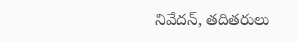నివేదన్, తదితరులు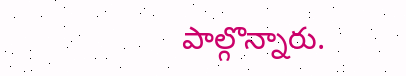పాల్గొన్నారు.